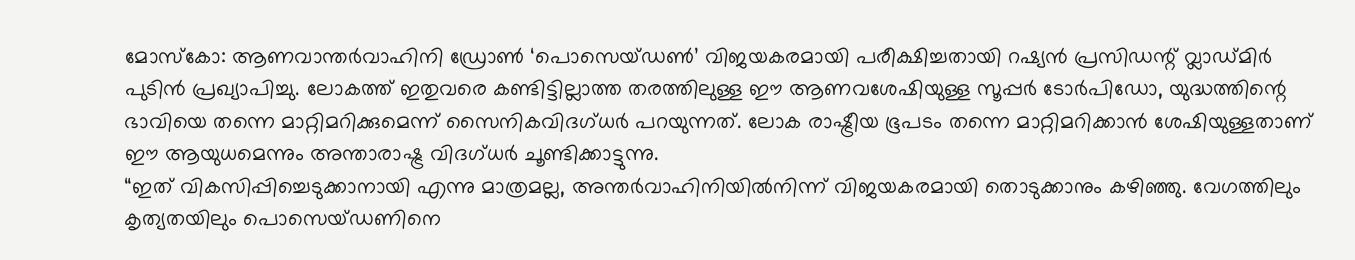മോസ്കോ: ആണവാന്തർവാഹിനി ഡ്രോൺ ‘പൊസെയ്ഡൺ’ വിജയകരമായി പരീക്ഷിച്ചതായി റഷ്യൻ പ്രസിഡന്റ് വ്ലാഡ്മിർ പുടിൻ പ്രഖ്യാപിച്ചു. ലോകത്ത് ഇതുവരെ കണ്ടിട്ടില്ലാത്ത തരത്തിലുള്ള ഈ ആണവശേഷിയുള്ള സൂപ്പർ ടോർപിഡോ, യുദ്ധത്തിന്റെ ഭാവിയെ തന്നെ മാറ്റിമറിക്കുമെന്ന് സൈനികവിദഗ്ധർ പറയുന്നത്. ലോക രാഷ്ട്രീയ ഭൂപടം തന്നെ മാറ്റിമറിക്കാൻ ശേഷിയുള്ളതാണ് ഈ ആയുധമെന്നും അന്താരാഷ്ട്ര വിദഗ്ധർ ചൂണ്ടിക്കാട്ടുന്നു.
“ഇത് വികസിപ്പിച്ചെടുക്കാനായി എന്നു മാത്രമല്ല, അന്തർവാഹിനിയിൽനിന്ന് വിജയകരമായി തൊടുക്കാനും കഴിഞ്ഞു. വേഗത്തിലും കൃത്യതയിലും പൊസെയ്ഡണിനെ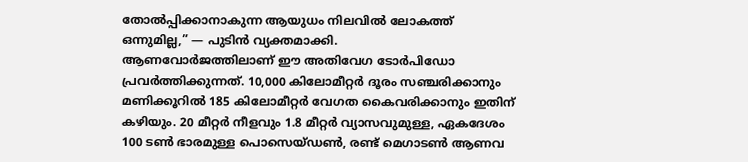തോൽപ്പിക്കാനാകുന്ന ആയുധം നിലവിൽ ലോകത്ത് ഒന്നുമില്ല,” — പുടിൻ വ്യക്തമാക്കി.
ആണവോർജത്തിലാണ് ഈ അതിവേഗ ടോർപിഡോ പ്രവർത്തിക്കുന്നത്. 10,000 കിലോമീറ്റർ ദൂരം സഞ്ചരിക്കാനും മണിക്കൂറിൽ 185 കിലോമീറ്റർ വേഗത കൈവരിക്കാനും ഇതിന് കഴിയും. 20 മീറ്റർ നീളവും 1.8 മീറ്റർ വ്യാസവുമുള്ള, ഏകദേശം 100 ടൺ ഭാരമുള്ള പൊസെയ്ഡൺ, രണ്ട് മെഗാടൺ ആണവ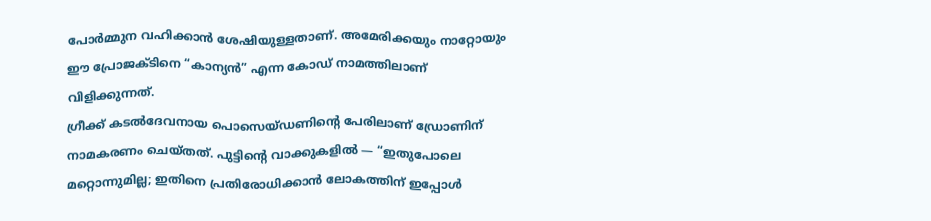പോർമ്മുന വഹിക്കാൻ ശേഷിയുള്ളതാണ്. അമേരിക്കയും നാറ്റോയും ഈ പ്രോജക്ടിനെ “കാന്യൻ” എന്ന കോഡ് നാമത്തിലാണ് വിളിക്കുന്നത്.
ഗ്രീക്ക് കടൽദേവനായ പൊസെയ്ഡണിന്റെ പേരിലാണ് ഡ്രോണിന് നാമകരണം ചെയ്തത്. പുട്ടിന്റെ വാക്കുകളിൽ — “ഇതുപോലെ മറ്റൊന്നുമില്ല; ഇതിനെ പ്രതിരോധിക്കാൻ ലോകത്തിന് ഇപ്പോൾ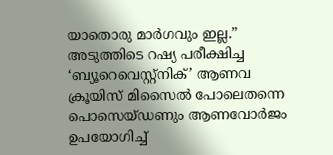യാതൊരു മാർഗവും ഇല്ല.”
അടുത്തിടെ റഷ്യ പരീക്ഷിച്ച ‘ബ്യൂറെവെസ്റ്റ്നിക്’ ആണവ ക്രൂയിസ് മിസൈൽ പോലെതന്നെ പൊസെയ്ഡണും ആണവോർജം ഉപയോഗിച്ച്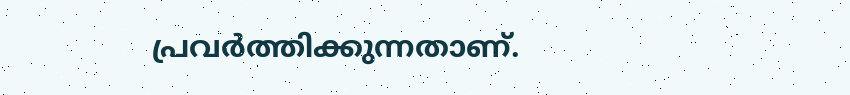പ്രവർത്തിക്കുന്നതാണ്.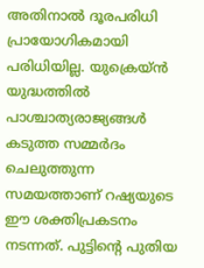അതിനാൽ ദൂരപരിധി പ്രായോഗികമായി പരിധിയില്ല. യുക്രെയ്ൻ യുദ്ധത്തിൽ പാശ്ചാത്യരാജ്യങ്ങൾ കടുത്ത സമ്മർദം ചെലുത്തുന്ന സമയത്താണ് റഷ്യയുടെ ഈ ശക്തിപ്രകടനം നടന്നത്. പുട്ടിന്റെ പുതിയ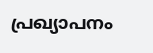പ്രഖ്യാപനം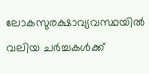ലോകസുരക്ഷാവ്യവസ്ഥയിൽ വലിയ ചർച്ചകൾക്ക്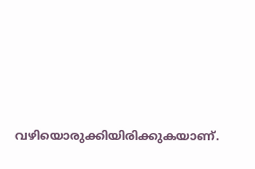വഴിയൊരുക്കിയിരിക്കുകയാണ്.